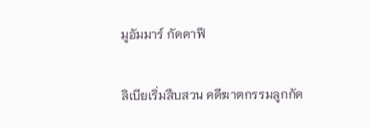มูอัมมาร์ กัดดาฟี

ลิเบียเริ่มสืบสวน คดีฆาตกรรมลูกกัด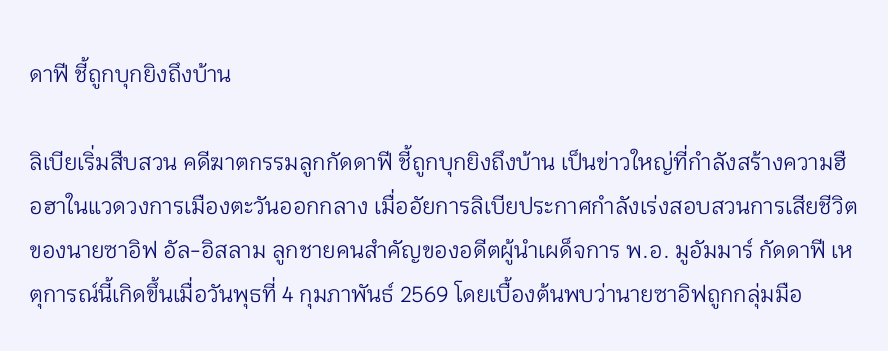ดาฟี ชี้ถูกบุกยิงถึงบ้าน

ลิเบียเริ่มสืบสวน คดีฆาตกรรมลูกกัดดาฟี ชี้ถูกบุกยิงถึงบ้าน เป็นข่าวใหญ่ที่กำลังสร้างความฮือฮาในแวดวงการเมืองตะวันออกกลาง เมื่ออัยการลิเบียประกาศกำลังเร่งสอบสวนการเสียชีวิตของนายซาอิฟ อัล-อิสลาม ลูกชายคนสำคัญของอดีตผู้นำเผด็จการ พ.อ. มูอัมมาร์ กัดดาฟี เหตุการณ์นี้เกิดขึ้นเมื่อวันพุธที่ 4 กุมภาพันธ์ 2569 โดยเบื้องต้นพบว่านายซาอิฟถูกกลุ่มมือ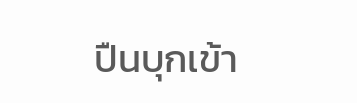ปืนบุกเข้า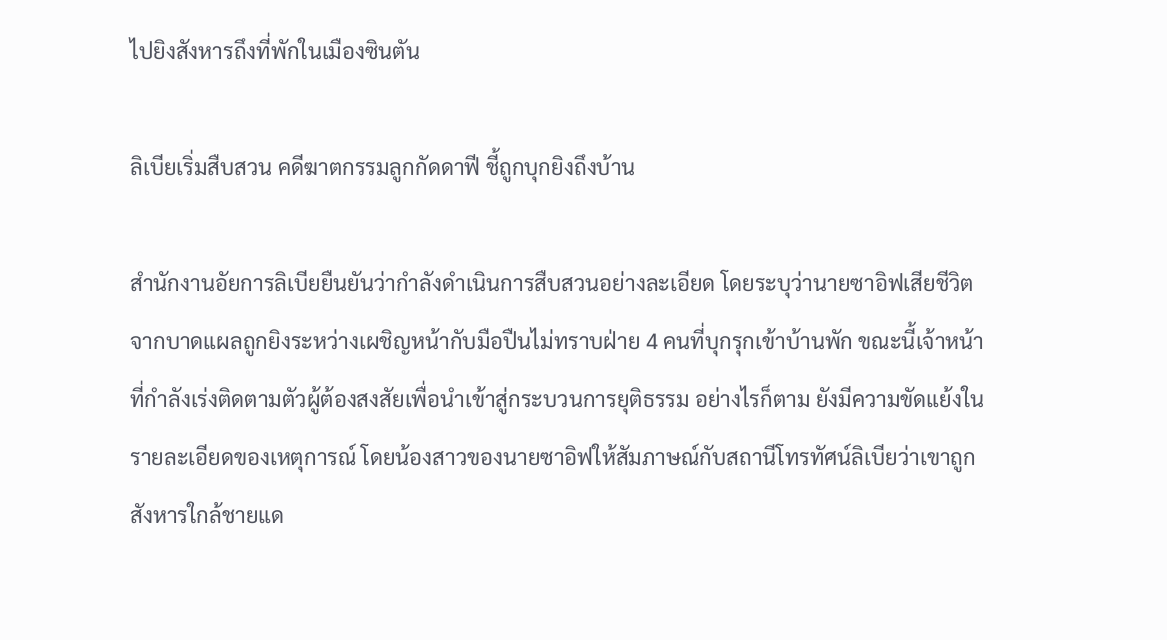ไปยิงสังหารถึงที่พักในเมืองซินตัน

ลิเบียเริ่มสืบสวน คดีฆาตกรรมลูกกัดดาฟี ชี้ถูกบุกยิงถึงบ้าน

สำนักงานอัยการลิเบียยืนยันว่ากำลังดำเนินการสืบสวนอย่างละเอียด โดยระบุว่านายซาอิฟเสียชีวิตจากบาดแผลถูกยิงระหว่างเผชิญหน้ากับมือปืนไม่ทราบฝ่าย 4 คนที่บุกรุกเข้าบ้านพัก ขณะนี้เจ้าหน้าที่กำลังเร่งติดตามตัวผู้ต้องสงสัยเพื่อนำเข้าสู่กระบวนการยุติธรรม อย่างไรก็ตาม ยังมีความขัดแย้งในรายละเอียดของเหตุการณ์ โดยน้องสาวของนายซาอิฟให้สัมภาษณ์กับสถานีโทรทัศน์ลิเบียว่าเขาถูกสังหารใกล้ชายแด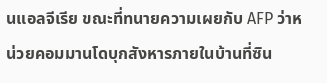นแอลจีเรีย ขณะที่ทนายความเผยกับ AFP ว่าหน่วยคอมมานโดบุกสังหารภายในบ้านที่ซิน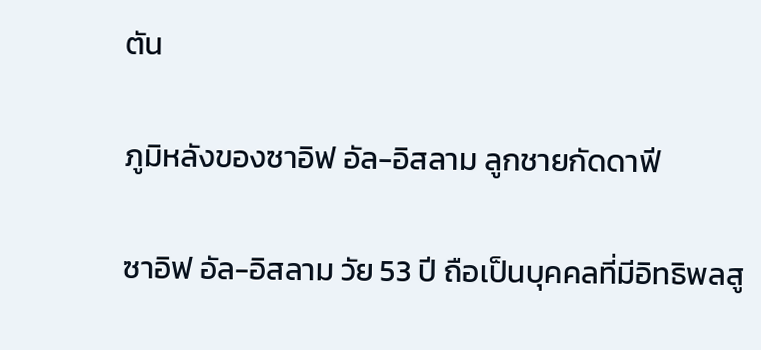ตัน

ภูมิหลังของซาอิฟ อัล-อิสลาม ลูกชายกัดดาฟี

ซาอิฟ อัล-อิสลาม วัย 53 ปี ถือเป็นบุคคลที่มีอิทธิพลสู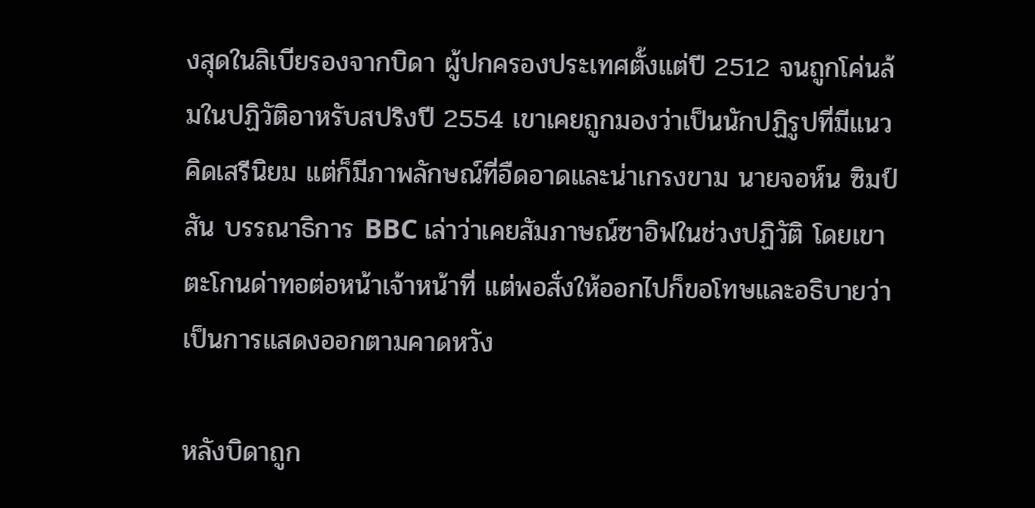งสุดในลิเบียรองจากบิดา ผู้ปกครองประเทศตั้งแต่ปี 2512 จนถูกโค่นล้มในปฏิวัติอาหรับสปริงปี 2554 เขาเคยถูกมองว่าเป็นนักปฏิรูปที่มีแนวคิดเสรีนิยม แต่ก็มีภาพลักษณ์ที่อืดอาดและน่าเกรงขาม นายจอห์น ซิมป์สัน บรรณาธิการ BBC เล่าว่าเคยสัมภาษณ์ซาอิฟในช่วงปฏิวัติ โดยเขาตะโกนด่าทอต่อหน้าเจ้าหน้าที่ แต่พอสั่งให้ออกไปก็ขอโทษและอธิบายว่าเป็นการแสดงออกตามคาดหวัง

หลังบิดาถูก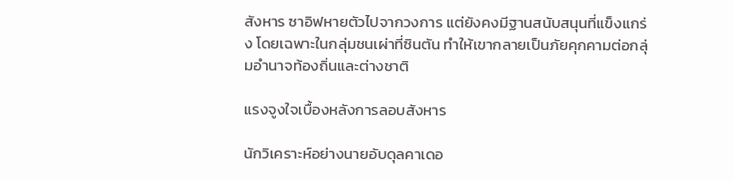สังหาร ซาอิฟหายตัวไปจากวงการ แต่ยังคงมีฐานสนับสนุนที่แข็งแกร่ง โดยเฉพาะในกลุ่มชนเผ่าที่ซินตัน ทำให้เขากลายเป็นภัยคุกคามต่อกลุ่มอำนาจท้องถิ่นและต่างชาติ

แรงจูงใจเบื้องหลังการลอบสังหาร

นักวิเคราะห์อย่างนายอับดุลคาเดอ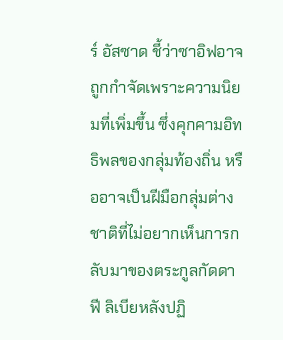ร์ อัสซาด ชี้ว่าซาอิฟอาจถูกกำจัดเพราะความนิยมที่เพิ่มขึ้น ซึ่งคุกคามอิทธิพลของกลุ่มท้องถิ่น หรืออาจเป็นฝีมือกลุ่มต่างชาติที่ไม่อยากเห็นการกลับมาของตระกูลกัดดาฟี ลิเบียหลังปฏิ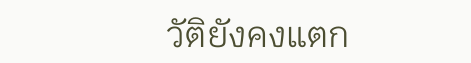วัติยังคงแตก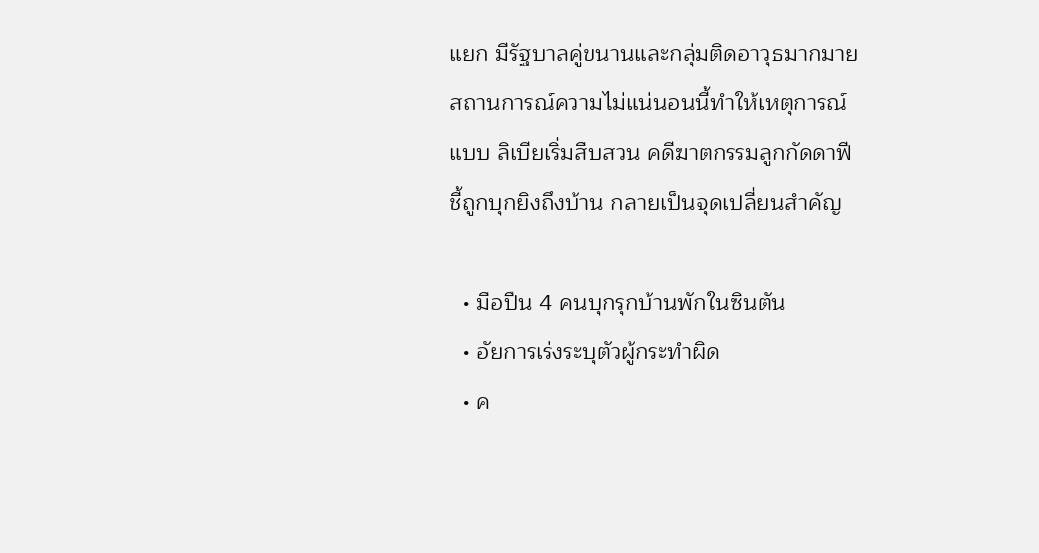แยก มีรัฐบาลคู่ขนานและกลุ่มติดอาวุธมากมาย สถานการณ์ความไม่แน่นอนนี้ทำให้เหตุการณ์แบบ ลิเบียเริ่มสืบสวน คดีฆาตกรรมลูกกัดดาฟี ชี้ถูกบุกยิงถึงบ้าน กลายเป็นจุดเปลี่ยนสำคัญ

  • มือปืน 4 คนบุกรุกบ้านพักในซินตัน
  • อัยการเร่งระบุตัวผู้กระทำผิด
  • ค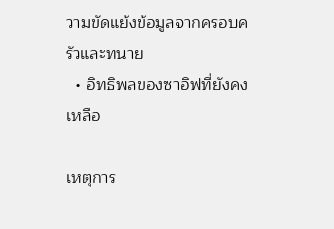วามขัดแย้งข้อมูลจากครอบครัวและทนาย
  • อิทธิพลของซาอิฟที่ยังคงเหลือ

เหตุการ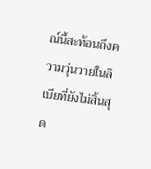ณ์นี้สะท้อนถึงความวุ่นวายในลิเบียที่ยังไม่สิ้นสุด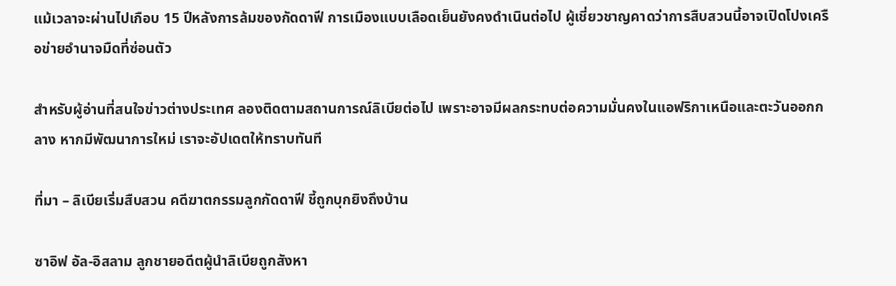แม้เวลาจะผ่านไปเกือบ 15 ปีหลังการล้มของกัดดาฟี การเมืองแบบเลือดเย็นยังคงดำเนินต่อไป ผู้เชี่ยวชาญคาดว่าการสืบสวนนี้อาจเปิดโปงเครือข่ายอำนาจมืดที่ซ่อนตัว

สำหรับผู้อ่านที่สนใจข่าวต่างประเทศ ลองติดตามสถานการณ์ลิเบียต่อไป เพราะอาจมีผลกระทบต่อความมั่นคงในแอฟริกาเหนือและตะวันออกกลาง หากมีพัฒนาการใหม่ เราจะอัปเดตให้ทราบทันที

ที่มา – ลิเบียเริ่มสืบสวน คดีฆาตกรรมลูกกัดดาฟี ชี้ถูกบุกยิงถึงบ้าน

ซาอิฟ อัล-อิสลาม ลูกชายอดีตผู้นำลิเบียถูกสังหา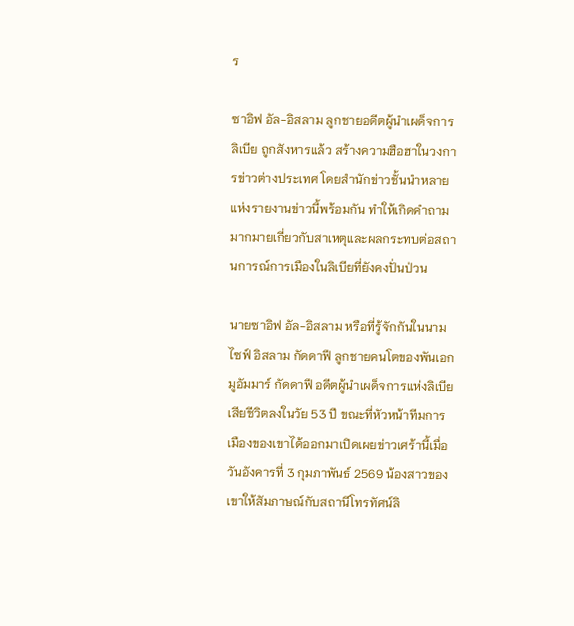ร

ซาอิฟ อัล-อิสลาม ลูกชายอดีตผู้นำเผด็จการลิเบีย ถูกสังหารแล้ว สร้างความฮือฮาในวงการข่าวต่างประเทศ โดยสำนักข่าวชั้นนำหลายแห่งรายงานข่าวนี้พร้อมกัน ทำให้เกิดคำถามมากมายเกี่ยวกับสาเหตุและผลกระทบต่อสถานการณ์การเมืองในลิเบียที่ยังคงปั่นป่วน

นายซาอิฟ อัล-อิสลาม หรือที่รู้จักกันในนามไซฟ์ อิสลาม กัดดาฟี ลูกชายคนโตของพันเอกมูอัมมาร์ กัดดาฟี อดีตผู้นำเผด็จการแห่งลิเบีย เสียชีวิตลงในวัย 53 ปี ขณะที่หัวหน้าทีมการเมืองของเขาได้ออกมาเปิดเผยข่าวเศร้านี้เมื่อวันอังคารที่ 3 กุมภาพันธ์ 2569 น้องสาวของเขาให้สัมภาษณ์กับสถานีโทรทัศน์ลิ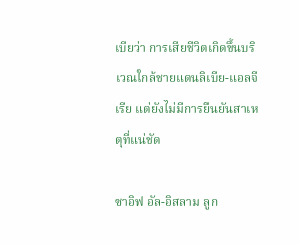เบียว่า การเสียชีวิตเกิดขึ้นบริเวณใกล้ชายแดนลิเบีย-แอลจีเรีย แต่ยังไม่มีการยืนยันสาเหตุที่แน่ชัด

ซาอิฟ อัล-อิสลาม ลูก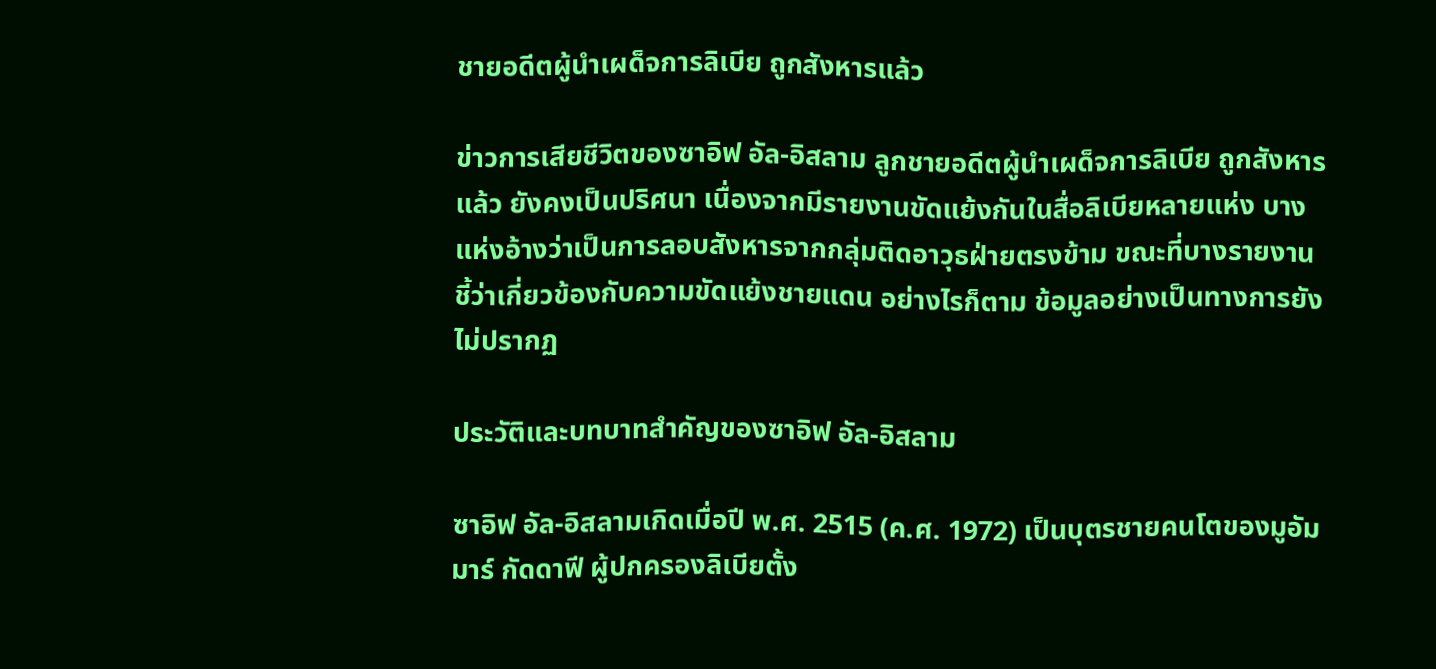ชายอดีตผู้นำเผด็จการลิเบีย ถูกสังหารแล้ว

ข่าวการเสียชีวิตของซาอิฟ อัล-อิสลาม ลูกชายอดีตผู้นำเผด็จการลิเบีย ถูกสังหารแล้ว ยังคงเป็นปริศนา เนื่องจากมีรายงานขัดแย้งกันในสื่อลิเบียหลายแห่ง บางแห่งอ้างว่าเป็นการลอบสังหารจากกลุ่มติดอาวุธฝ่ายตรงข้าม ขณะที่บางรายงานชี้ว่าเกี่ยวข้องกับความขัดแย้งชายแดน อย่างไรก็ตาม ข้อมูลอย่างเป็นทางการยังไม่ปรากฏ

ประวัติและบทบาทสำคัญของซาอิฟ อัล-อิสลาม

ซาอิฟ อัล-อิสลามเกิดเมื่อปี พ.ศ. 2515 (ค.ศ. 1972) เป็นบุตรชายคนโตของมูอัมมาร์ กัดดาฟี ผู้ปกครองลิเบียตั้ง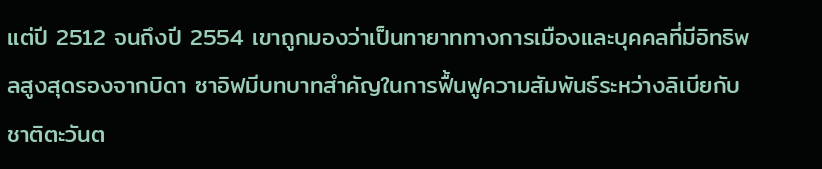แต่ปี 2512 จนถึงปี 2554 เขาถูกมองว่าเป็นทายาททางการเมืองและบุคคลที่มีอิทธิพลสูงสุดรองจากบิดา ซาอิฟมีบทบาทสำคัญในการฟื้นฟูความสัมพันธ์ระหว่างลิเบียกับชาติตะวันต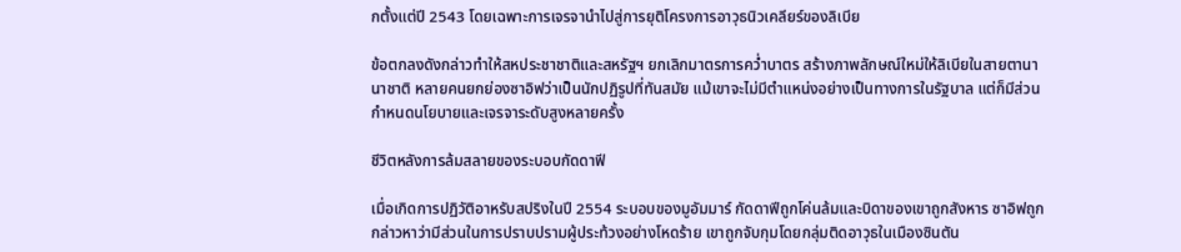กตั้งแต่ปี 2543 โดยเฉพาะการเจรจานำไปสู่การยุติโครงการอาวุธนิวเคลียร์ของลิเบีย

ข้อตกลงดังกล่าวทำให้สหประชาชาติและสหรัฐฯ ยกเลิกมาตรการคว่ำบาตร สร้างภาพลักษณ์ใหม่ให้ลิเบียในสายตานานาชาติ หลายคนยกย่องซาอิฟว่าเป็นนักปฏิรูปที่ทันสมัย แม้เขาจะไม่มีตำแหน่งอย่างเป็นทางการในรัฐบาล แต่ก็มีส่วนกำหนดนโยบายและเจรจาระดับสูงหลายครั้ง

ชีวิตหลังการล้มสลายของระบอบกัดดาฟี

เมื่อเกิดการปฏิวัติอาหรับสปริงในปี 2554 ระบอบของมูอัมมาร์ กัดดาฟีถูกโค่นล้มและบิดาของเขาถูกสังหาร ซาอิฟถูกกล่าวหาว่ามีส่วนในการปราบปรามผู้ประท้วงอย่างโหดร้าย เขาถูกจับกุมโดยกลุ่มติดอาวุธในเมืองซินตัน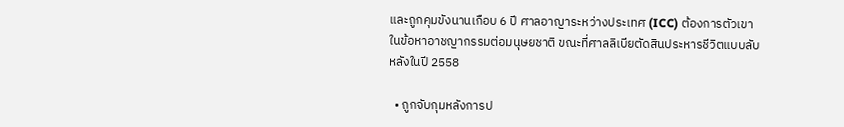และถูกคุมขังนานเกือบ 6 ปี ศาลอาญาระหว่างประเทศ (ICC) ต้องการตัวเขาในข้อหาอาชญากรรมต่อมนุษยชาติ ขณะที่ศาลลิเบียตัดสินประหารชีวิตแบบลับหลังในปี 2558

  • ถูกจับกุมหลังการป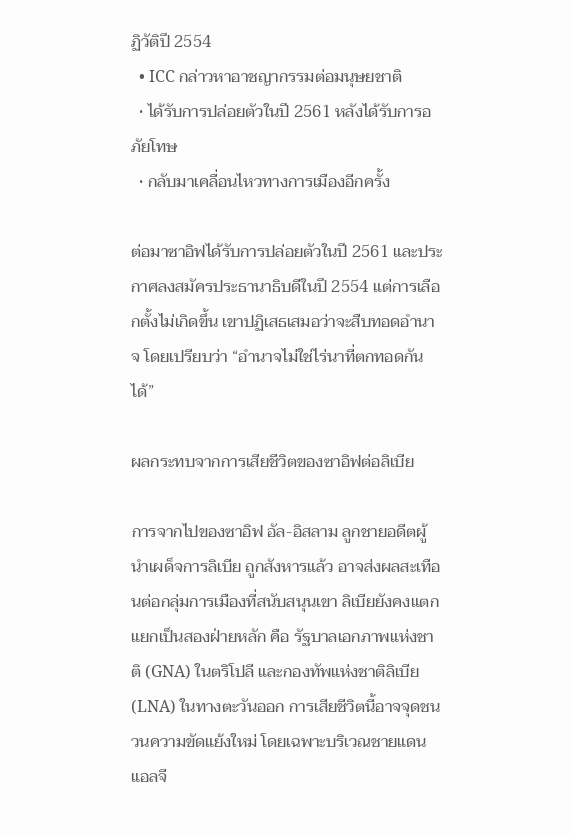ฏิวัติปี 2554
  • ICC กล่าวหาอาชญากรรมต่อมนุษยชาติ
  • ได้รับการปล่อยตัวในปี 2561 หลังได้รับการอภัยโทษ
  • กลับมาเคลื่อนไหวทางการเมืองอีกครั้ง

ต่อมาซาอิฟได้รับการปล่อยตัวในปี 2561 และประกาศลงสมัครประธานาธิบดีในปี 2554 แต่การเลือกตั้งไม่เกิดขึ้น เขาปฏิเสธเสมอว่าจะสืบทอดอำนาจ โดยเปรียบว่า “อำนาจไม่ใช่ไร่นาที่ตกทอดกันได้”

ผลกระทบจากการเสียชีวิตของซาอิฟต่อลิเบีย

การจากไปของซาอิฟ อัล-อิสลาม ลูกชายอดีตผู้นำเผด็จการลิเบีย ถูกสังหารแล้ว อาจส่งผลสะเทือนต่อกลุ่มการเมืองที่สนับสนุนเขา ลิเบียยังคงแตกแยกเป็นสองฝ่ายหลัก คือ รัฐบาลเอกภาพแห่งชาติ (GNA) ในตริโปลี และกองทัพแห่งชาติลิเบีย (LNA) ในทางตะวันออก การเสียชีวิตนี้อาจจุดชนวนความขัดแย้งใหม่ โดยเฉพาะบริเวณชายแดนแอลจี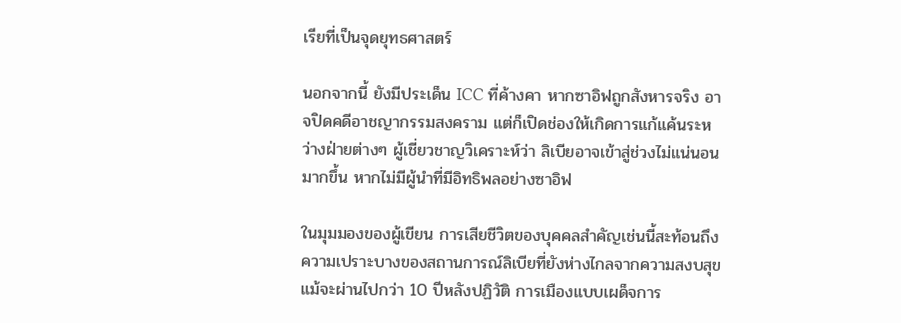เรียที่เป็นจุดยุทธศาสตร์

นอกจากนี้ ยังมีประเด็น ICC ที่ค้างคา หากซาอิฟถูกสังหารจริง อาจปิดคดีอาชญากรรมสงคราม แต่ก็เปิดช่องให้เกิดการแก้แค้นระหว่างฝ่ายต่างๆ ผู้เชี่ยวชาญวิเคราะห์ว่า ลิเบียอาจเข้าสู่ช่วงไม่แน่นอนมากขึ้น หากไม่มีผู้นำที่มีอิทธิพลอย่างซาอิฟ

ในมุมมองของผู้เขียน การเสียชีวิตของบุคคลสำคัญเช่นนี้สะท้อนถึงความเปราะบางของสถานการณ์ลิเบียที่ยังห่างไกลจากความสงบสุข แม้จะผ่านไปกว่า 10 ปีหลังปฏิวัติ การเมืองแบบเผด็จการ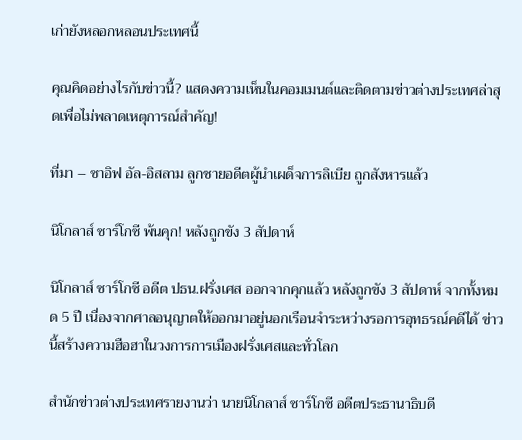เก่ายังหลอกหลอนประเทศนี้

คุณคิดอย่างไรกับข่าวนี้? แสดงความเห็นในคอมเมนต์และติดตามข่าวต่างประเทศล่าสุดเพื่อไม่พลาดเหตุการณ์สำคัญ!

ที่มา – ซาอิฟ อัล-อิสลาม ลูกชายอดีตผู้นำเผด็จการลิเบีย ถูกสังหารแล้ว

นิโกลาส์ ซาร์โกซี พ้นคุก! หลังถูกขัง 3 สัปดาห์

นิโกลาส์ ซาร์โกซี อดีต ปธน.ฝรั่งเศส ออกจากคุกแล้ว หลังถูกขัง 3 สัปดาห์ จากทั้งหมด 5 ปี เนื่องจากศาลอนุญาตให้ออกมาอยู่นอกเรือนจำระหว่างรอการอุทธรณ์คดีได้ ข่าวนี้สร้างความฮือฮาในวงการการเมืองฝรั่งเศสและทั่วโลก

สำนักข่าวต่างประเทศรายงานว่า นายนิโกลาส์ ซาร์โกซี อดีตประธานาธิบดี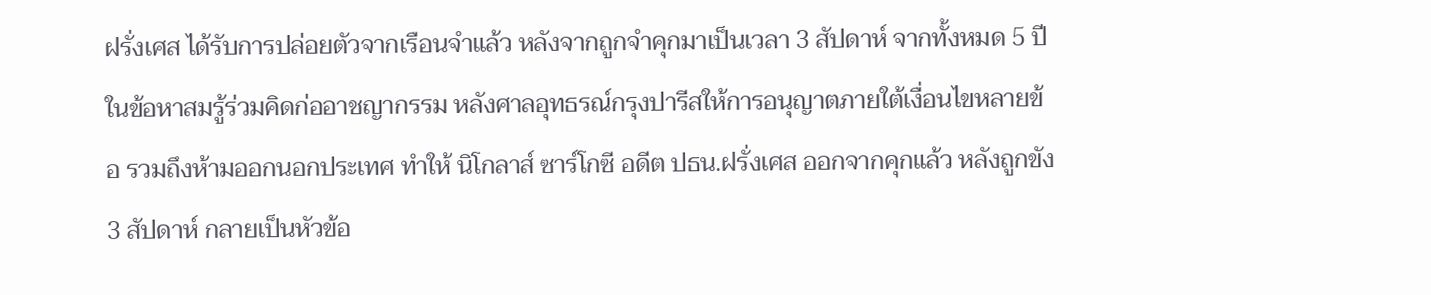ฝรั่งเศส ได้รับการปล่อยตัวจากเรือนจำแล้ว หลังจากถูกจำคุกมาเป็นเวลา 3 สัปดาห์ จากทั้งหมด 5 ปี ในข้อหาสมรู้ร่วมคิดก่ออาชญากรรม หลังศาลอุทธรณ์กรุงปารีสให้การอนุญาตภายใต้เงื่อนไขหลายข้อ รวมถึงห้ามออกนอกประเทศ ทำให้ นิโกลาส์ ซาร์โกซี อดีต ปธน.ฝรั่งเศส ออกจากคุกแล้ว หลังถูกขัง 3 สัปดาห์ กลายเป็นหัวข้อ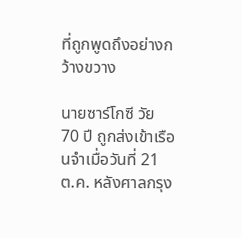ที่ถูกพูดถึงอย่างกว้างขวาง

นายซาร์โกซี วัย 70 ปี ถูกส่งเข้าเรือนจำเมื่อวันที่ 21 ต.ค. หลังศาลกรุง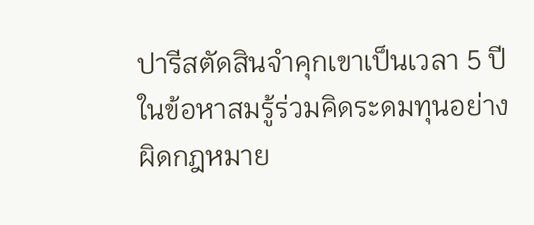ปารีสตัดสินจำคุกเขาเป็นเวลา 5 ปี ในข้อหาสมรู้ร่วมคิดระดมทุนอย่างผิดกฎหมาย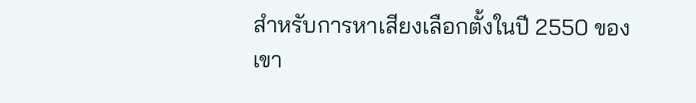สำหรับการหาเสียงเลือกตั้งในปี 2550 ของเขา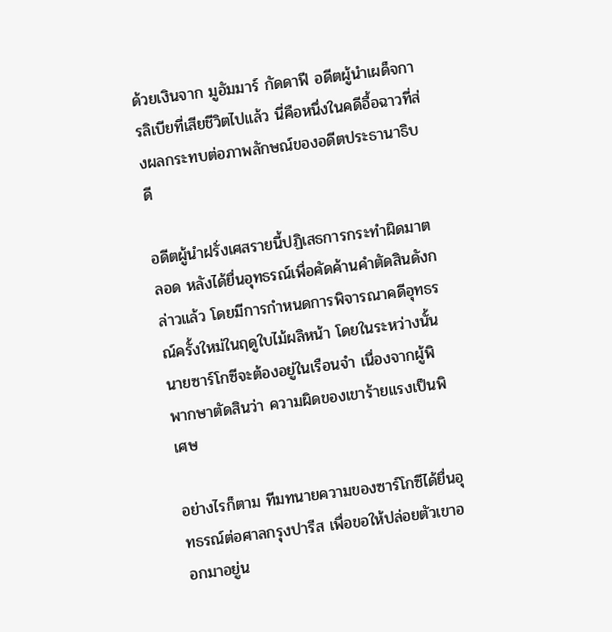ด้วยเงินจาก มูอัมมาร์ กัดดาฟี อดีตผู้นำเผด็จการลิเบียที่เสียชีวิตไปแล้ว นี่คือหนึ่งในคดีอื้อฉาวที่ส่งผลกระทบต่อภาพลักษณ์ของอดีตประธานาธิบดี

อดีตผู้นำฝรั่งเศสรายนี้ปฏิเสธการกระทำผิดมาตลอด หลังได้ยื่นอุทธรณ์เพื่อคัดค้านคำตัดสินดังกล่าวแล้ว โดยมีการกำหนดการพิจารณาคดีอุทธรณ์ครั้งใหม่ในฤดูใบไม้ผลิหน้า โดยในระหว่างนั้น นายซาร์โกซีจะต้องอยู่ในเรือนจำ เนื่องจากผู้พิพากษาตัดสินว่า ความผิดของเขาร้ายแรงเป็นพิเศษ

อย่างไรก็ตาม ทีมทนายความของซาร์โกซีได้ยื่นอุทธรณ์ต่อศาลกรุงปารีส เพื่อขอให้ปล่อยตัวเขาออกมาอยู่น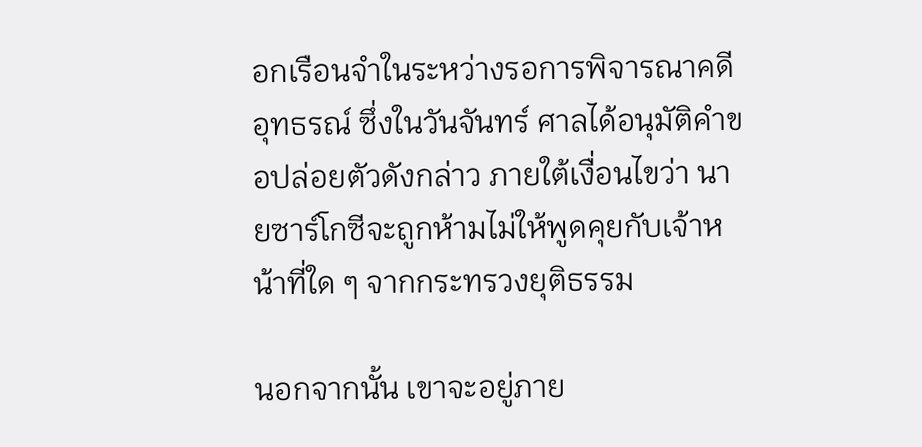อกเรือนจำในระหว่างรอการพิจารณาคดีอุทธรณ์ ซึ่งในวันจันทร์ ศาลได้อนุมัติคำขอปล่อยตัวดังกล่าว ภายใต้เงื่อนไขว่า นายซาร์โกซีจะถูกห้ามไม่ให้พูดคุยกับเจ้าหน้าที่ใด ๆ จากกระทรวงยุติธรรม

นอกจากนั้น เขาจะอยู่ภาย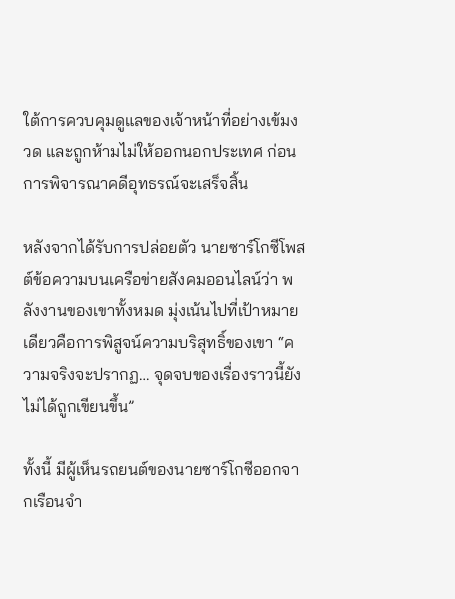ใต้การควบคุมดูแลของเจ้าหน้าที่อย่างเข้มงวด และถูกห้ามไม่ให้ออกนอกประเทศ ก่อนการพิจารณาคดีอุทธรณ์จะเสร็จสิ้น

หลังจากได้รับการปล่อยตัว นายซาร์โกซีโพสต์ข้อความบนเครือข่ายสังคมออนไลน์ว่า พลังงานของเขาทั้งหมด มุ่งเน้นไปที่เป้าหมายเดียวคือการพิสูจน์ความบริสุทธิ์ของเขา “ความจริงจะปรากฏ… จุดจบของเรื่องราวนี้ยังไม่ได้ถูกเขียนขึ้น”

ทั้งนี้ มีผู้เห็นรถยนต์ของนายซาร์โกซีออกจากเรือนจำ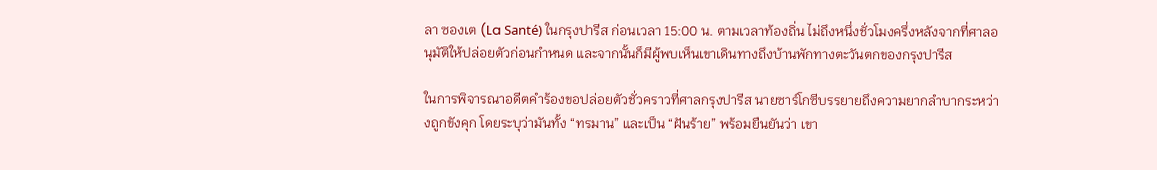ลา ซองเต (La Santé) ในกรุงปารีส ก่อนเวลา 15:00 น. ตามเวลาท้องถิ่น ไม่ถึงหนึ่งชั่วโมงครึ่งหลังจากที่ศาลอนุมัติให้ปล่อยตัวก่อนกำหนด และจากนั้นก็มีผู้พบเห็นเขาเดินทางถึงบ้านพักทางตะวันตกของกรุงปารีส

ในการพิจารณาอดีตคำร้องขอปล่อยตัวชั่วคราวที่ศาลกรุงปารีส นายซาร์โกซีบรรยายถึงความยากลำบากระหว่างถูกขังคุก โดยระบุว่ามันทั้ง “ทรมาน” และเป็น “ฝันร้าย” พร้อมยืนยันว่า เขา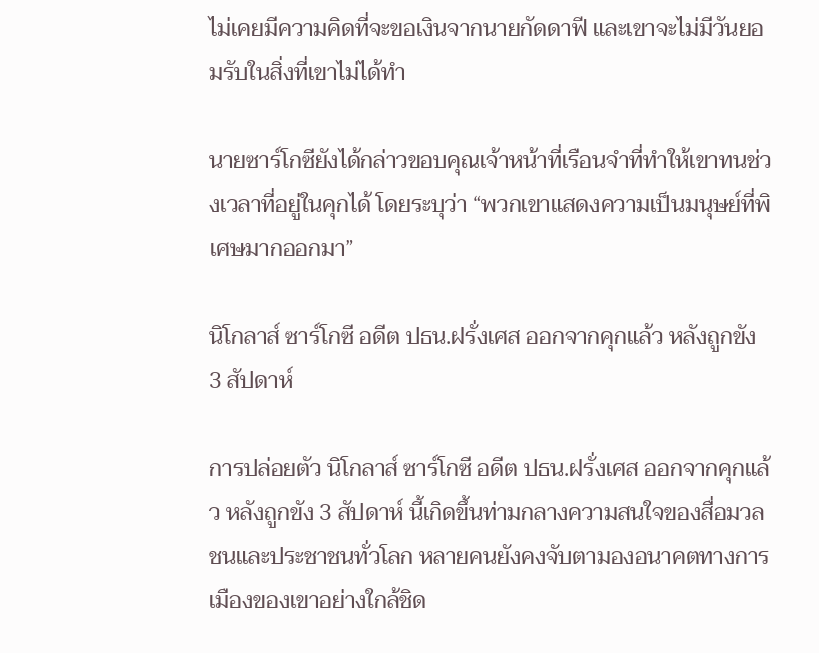ไม่เคยมีความคิดที่จะขอเงินจากนายกัดดาฟี และเขาจะไม่มีวันยอมรับในสิ่งที่เขาไม่ได้ทำ

นายซาร์โกซียังได้กล่าวขอบคุณเจ้าหน้าที่เรือนจำที่ทำให้เขาทนช่วงเวลาที่อยู่ในคุกได้ โดยระบุว่า “พวกเขาแสดงความเป็นมนุษย์ที่พิเศษมากออกมา”

นิโกลาส์ ซาร์โกซี อดีต ปธน.ฝรั่งเศส ออกจากคุกแล้ว หลังถูกขัง 3 สัปดาห์

การปล่อยตัว นิโกลาส์ ซาร์โกซี อดีต ปธน.ฝรั่งเศส ออกจากคุกแล้ว หลังถูกขัง 3 สัปดาห์ นี้เกิดขึ้นท่ามกลางความสนใจของสื่อมวลชนและประชาชนทั่วโลก หลายคนยังคงจับตามองอนาคตทางการเมืองของเขาอย่างใกล้ชิด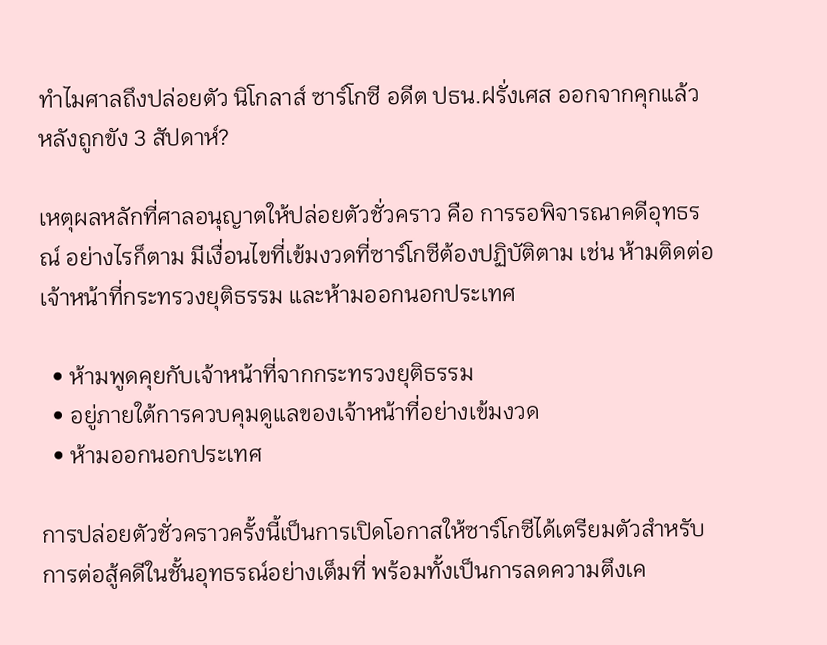ทำไมศาลถึงปล่อยตัว นิโกลาส์ ซาร์โกซี อดีต ปธน.ฝรั่งเศส ออกจากคุกแล้ว หลังถูกขัง 3 สัปดาห์?

เหตุผลหลักที่ศาลอนุญาตให้ปล่อยตัวชั่วคราว คือ การรอพิจารณาคดีอุทธรณ์ อย่างไรก็ตาม มีเงื่อนไขที่เข้มงวดที่ซาร์โกซีต้องปฏิบัติตาม เช่น ห้ามติดต่อเจ้าหน้าที่กระทรวงยุติธรรม และห้ามออกนอกประเทศ

  • ห้ามพูดคุยกับเจ้าหน้าที่จากกระทรวงยุติธรรม
  • อยู่ภายใต้การควบคุมดูแลของเจ้าหน้าที่อย่างเข้มงวด
  • ห้ามออกนอกประเทศ

การปล่อยตัวชั่วคราวครั้งนี้เป็นการเปิดโอกาสให้ซาร์โกซีได้เตรียมตัวสำหรับการต่อสู้คดีในชั้นอุทธรณ์อย่างเต็มที่ พร้อมทั้งเป็นการลดความตึงเค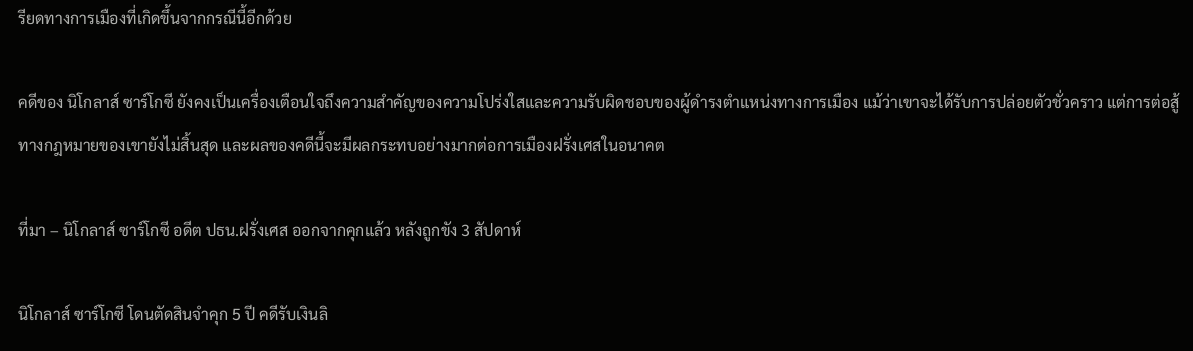รียดทางการเมืองที่เกิดขึ้นจากกรณีนี้อีกด้วย

คดีของ นิโกลาส์ ซาร์โกซี ยังคงเป็นเครื่องเตือนใจถึงความสำคัญของความโปร่งใสและความรับผิดชอบของผู้ดำรงตำแหน่งทางการเมือง แม้ว่าเขาจะได้รับการปล่อยตัวชั่วคราว แต่การต่อสู้ทางกฎหมายของเขายังไม่สิ้นสุด และผลของคดีนี้จะมีผลกระทบอย่างมากต่อการเมืองฝรั่งเศสในอนาคต

ที่มา – นิโกลาส์ ซาร์โกซี อดีต ปธน.ฝรั่งเศส ออกจากคุกแล้ว หลังถูกขัง 3 สัปดาห์

นิโกลาส์ ซาร์โกซี โดนตัดสินจำคุก 5 ปี คดีรับเงินลิ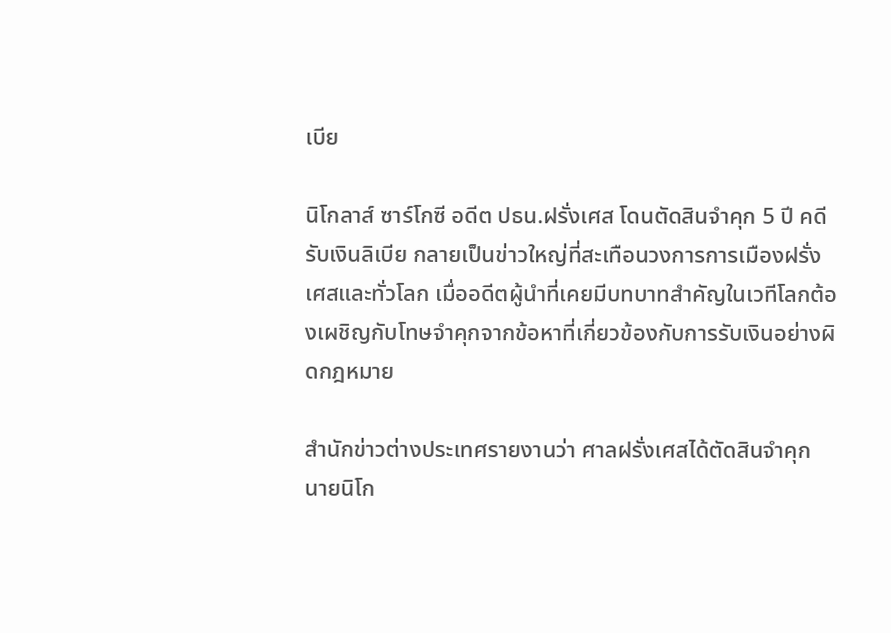เบีย

นิโกลาส์ ซาร์โกซี อดีต ปธน.ฝรั่งเศส โดนตัดสินจำคุก 5 ปี คดีรับเงินลิเบีย กลายเป็นข่าวใหญ่ที่สะเทือนวงการการเมืองฝรั่งเศสและทั่วโลก เมื่ออดีตผู้นำที่เคยมีบทบาทสำคัญในเวทีโลกต้องเผชิญกับโทษจำคุกจากข้อหาที่เกี่ยวข้องกับการรับเงินอย่างผิดกฎหมาย

สำนักข่าวต่างประเทศรายงานว่า ศาลฝรั่งเศสได้ตัดสินจำคุก นายนิโก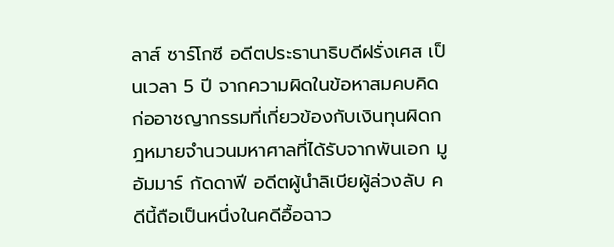ลาส์ ซาร์โกซี อดีตประธานาธิบดีฝรั่งเศส เป็นเวลา 5 ปี จากความผิดในข้อหาสมคบคิดก่ออาชญากรรมที่เกี่ยวข้องกับเงินทุนผิดกฎหมายจำนวนมหาศาลที่ได้รับจากพันเอก มูอัมมาร์ กัดดาฟี อดีตผู้นำลิเบียผู้ล่วงลับ คดีนี้ถือเป็นหนึ่งในคดีอื้อฉาว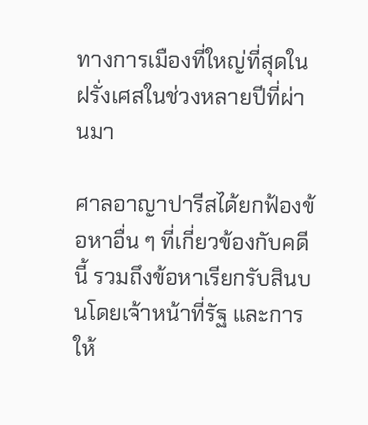ทางการเมืองที่ใหญ่ที่สุดในฝรั่งเศสในช่วงหลายปีที่ผ่านมา

ศาลอาญาปารีสได้ยกฟ้องข้อหาอื่น ๆ ที่เกี่ยวข้องกับคดีนี้ รวมถึงข้อหาเรียกรับสินบนโดยเจ้าหน้าที่รัฐ และการให้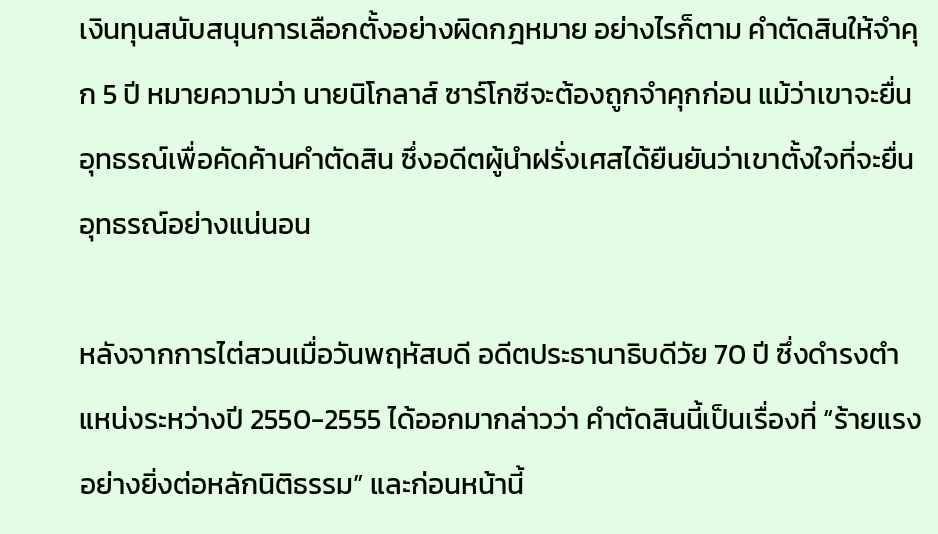เงินทุนสนับสนุนการเลือกตั้งอย่างผิดกฎหมาย อย่างไรก็ตาม คำตัดสินให้จำคุก 5 ปี หมายความว่า นายนิโกลาส์ ซาร์โกซีจะต้องถูกจำคุกก่อน แม้ว่าเขาจะยื่นอุทธรณ์เพื่อคัดค้านคำตัดสิน ซึ่งอดีตผู้นำฝรั่งเศสได้ยืนยันว่าเขาตั้งใจที่จะยื่นอุทธรณ์อย่างแน่นอน

หลังจากการไต่สวนเมื่อวันพฤหัสบดี อดีตประธานาธิบดีวัย 70 ปี ซึ่งดำรงตำแหน่งระหว่างปี 2550-2555 ได้ออกมากล่าวว่า คำตัดสินนี้เป็นเรื่องที่ “ร้ายแรงอย่างยิ่งต่อหลักนิติธรรม” และก่อนหน้านี้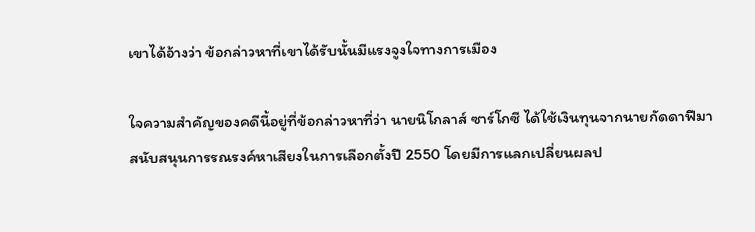เขาได้อ้างว่า ข้อกล่าวหาที่เขาได้รับนั้นมีแรงจูงใจทางการเมือง

ใจความสำคัญของคดีนี้อยู่ที่ข้อกล่าวหาที่ว่า นายนิโกลาส์ ซาร์โกซี ได้ใช้เงินทุนจากนายกัดดาฟีมาสนับสนุนการรณรงค์หาเสียงในการเลือกตั้งปี 2550 โดยมีการแลกเปลี่ยนผลป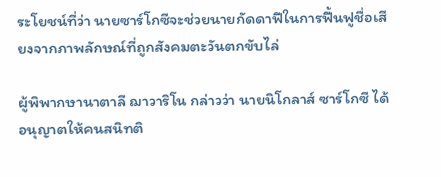ระโยชน์ที่ว่า นายซาร์โกซีจะช่วยนายกัดดาฟีในการฟื้นฟูชื่อเสียงจากภาพลักษณ์ที่ถูกสังคมตะวันตกขับไล่

ผู้พิพากษานาตาลี ฌาวาริโน กล่าวว่า นายนิโกลาส์ ซาร์โกซี ได้อนุญาตให้คนสนิทติ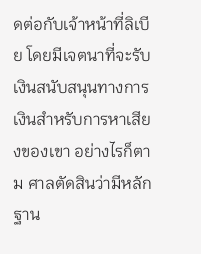ดต่อกับเจ้าหน้าที่ลิเบีย โดยมีเจตนาที่จะรับเงินสนับสนุนทางการเงินสำหรับการหาเสียงของเขา อย่างไรก็ตาม ศาลตัดสินว่ามีหลักฐาน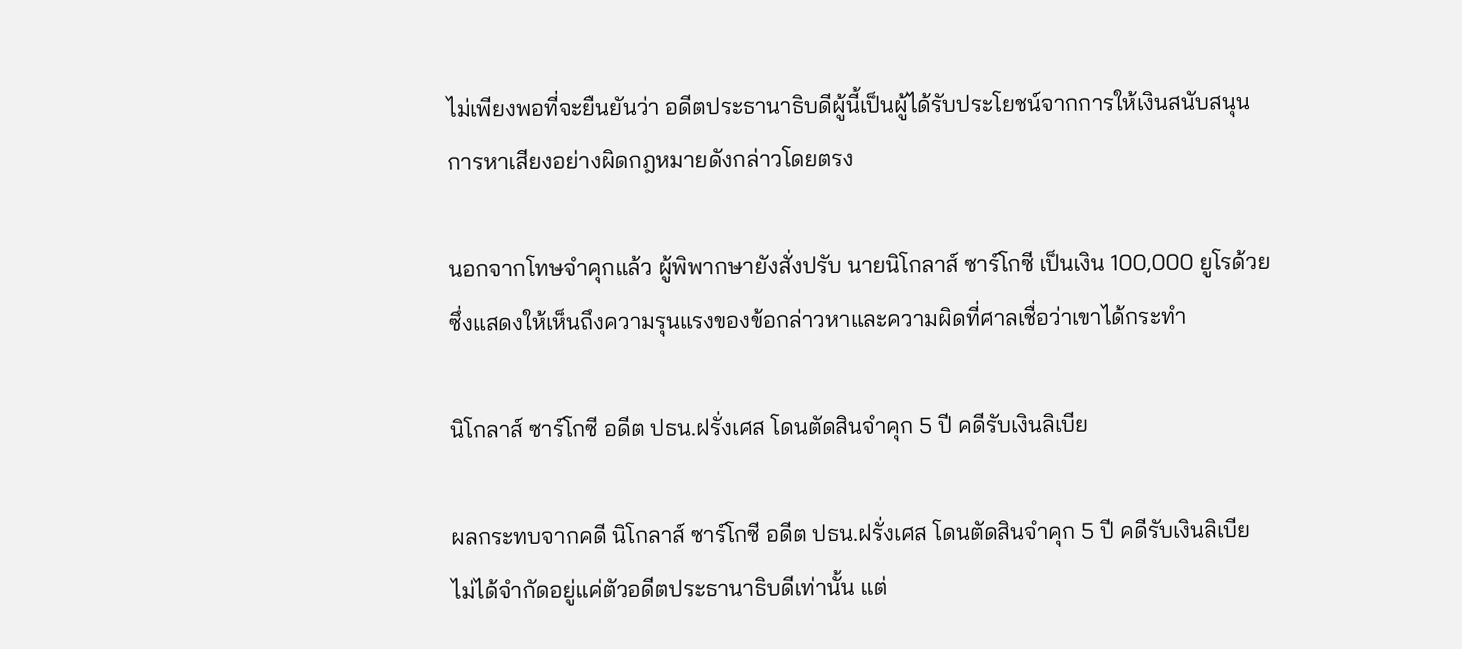ไม่เพียงพอที่จะยืนยันว่า อดีตประธานาธิบดีผู้นี้เป็นผู้ได้รับประโยชน์จากการให้เงินสนับสนุนการหาเสียงอย่างผิดกฎหมายดังกล่าวโดยตรง

นอกจากโทษจำคุกแล้ว ผู้พิพากษายังสั่งปรับ นายนิโกลาส์ ซาร์โกซี เป็นเงิน 100,000 ยูโรด้วย ซึ่งแสดงให้เห็นถึงความรุนแรงของข้อกล่าวหาและความผิดที่ศาลเชื่อว่าเขาได้กระทำ

นิโกลาส์ ซาร์โกซี อดีต ปธน.ฝรั่งเศส โดนตัดสินจำคุก 5 ปี คดีรับเงินลิเบีย

ผลกระทบจากคดี นิโกลาส์ ซาร์โกซี อดีต ปธน.ฝรั่งเศส โดนตัดสินจำคุก 5 ปี คดีรับเงินลิเบีย ไม่ได้จำกัดอยู่แค่ตัวอดีตประธานาธิบดีเท่านั้น แต่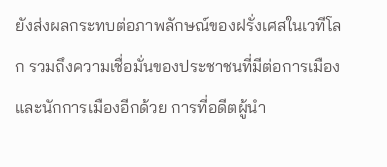ยังส่งผลกระทบต่อภาพลักษณ์ของฝรั่งเศสในเวทีโลก รวมถึงความเชื่อมั่นของประชาชนที่มีต่อการเมืองและนักการเมืองอีกด้วย การที่อดีตผู้นำ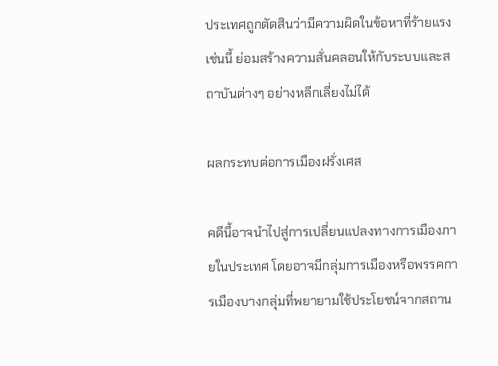ประเทศถูกตัดสินว่ามีความผิดในข้อหาที่ร้ายแรงเช่นนี้ ย่อมสร้างความสั่นคลอนให้กับระบบและสถาบันต่างๆ อย่างหลีกเลี่ยงไม่ได้

ผลกระทบต่อการเมืองฝรั่งเศส

คดีนี้อาจนำไปสู่การเปลี่ยนแปลงทางการเมืองภายในประเทศ โดยอาจมีกลุ่มการเมืองหรือพรรคการเมืองบางกลุ่มที่พยายามใช้ประโยชน์จากสถาน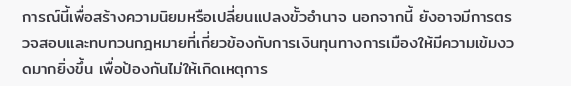การณ์นี้เพื่อสร้างความนิยมหรือเปลี่ยนแปลงขั้วอำนาจ นอกจากนี้ ยังอาจมีการตรวจสอบและทบทวนกฎหมายที่เกี่ยวข้องกับการเงินทุนทางการเมืองให้มีความเข้มงวดมากยิ่งขึ้น เพื่อป้องกันไม่ให้เกิดเหตุการ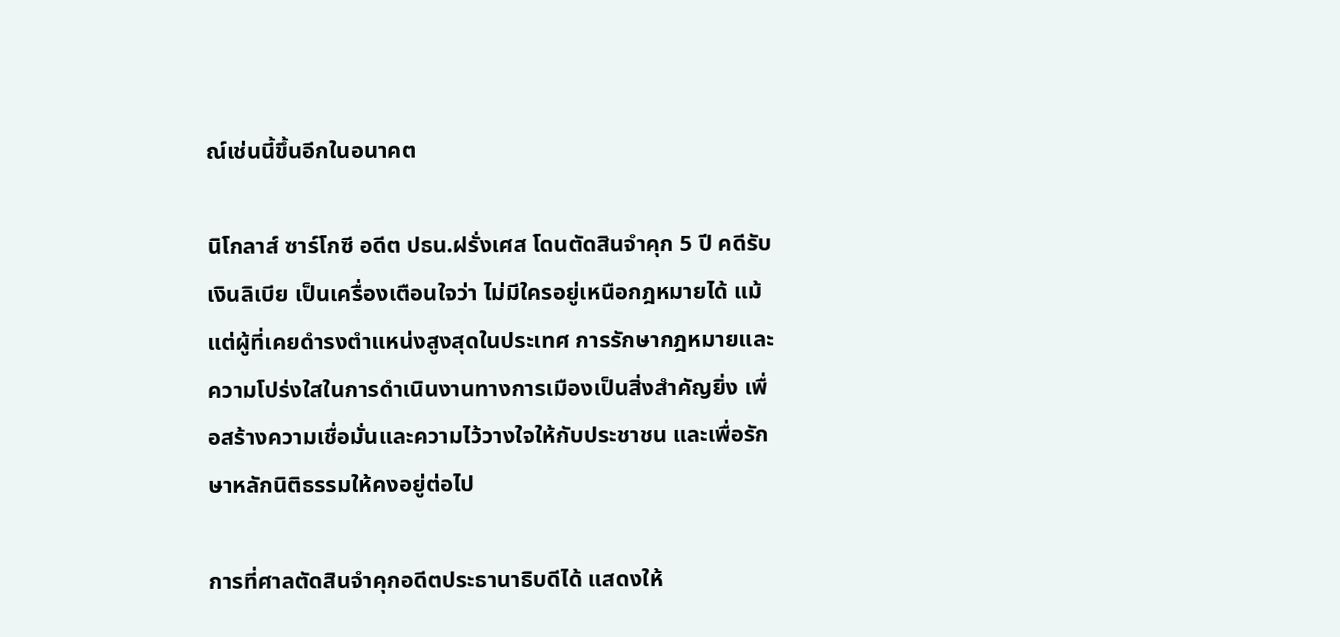ณ์เช่นนี้ขึ้นอีกในอนาคต

นิโกลาส์ ซาร์โกซี อดีต ปธน.ฝรั่งเศส โดนตัดสินจำคุก 5 ปี คดีรับเงินลิเบีย เป็นเครื่องเตือนใจว่า ไม่มีใครอยู่เหนือกฎหมายได้ แม้แต่ผู้ที่เคยดำรงตำแหน่งสูงสุดในประเทศ การรักษากฎหมายและความโปร่งใสในการดำเนินงานทางการเมืองเป็นสิ่งสำคัญยิ่ง เพื่อสร้างความเชื่อมั่นและความไว้วางใจให้กับประชาชน และเพื่อรักษาหลักนิติธรรมให้คงอยู่ต่อไป

การที่ศาลตัดสินจำคุกอดีตประธานาธิบดีได้ แสดงให้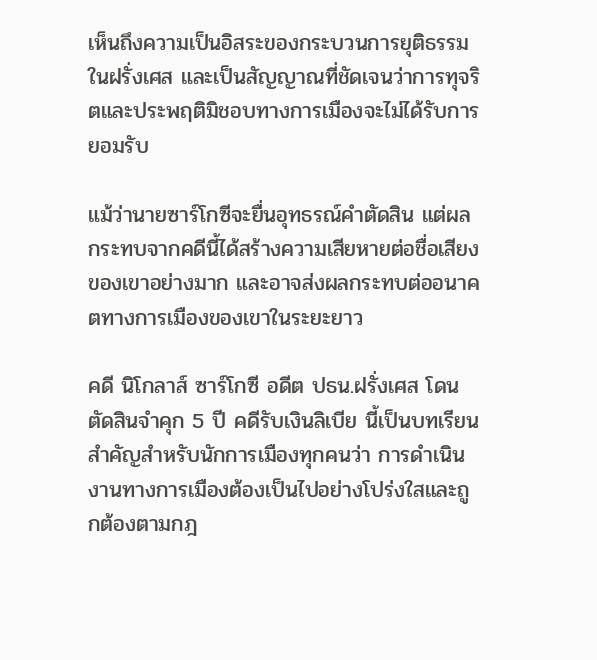เห็นถึงความเป็นอิสระของกระบวนการยุติธรรมในฝรั่งเศส และเป็นสัญญาณที่ชัดเจนว่าการทุจริตและประพฤติมิชอบทางการเมืองจะไม่ได้รับการยอมรับ

แม้ว่านายซาร์โกซีจะยื่นอุทธรณ์คำตัดสิน แต่ผลกระทบจากคดีนี้ได้สร้างความเสียหายต่อชื่อเสียงของเขาอย่างมาก และอาจส่งผลกระทบต่ออนาคตทางการเมืองของเขาในระยะยาว

คดี นิโกลาส์ ซาร์โกซี อดีต ปธน.ฝรั่งเศส โดนตัดสินจำคุก 5 ปี คดีรับเงินลิเบีย นี้เป็นบทเรียนสำคัญสำหรับนักการเมืองทุกคนว่า การดำเนินงานทางการเมืองต้องเป็นไปอย่างโปร่งใสและถูกต้องตามกฎ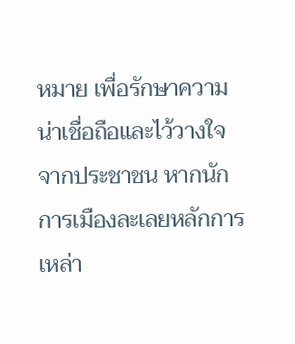หมาย เพื่อรักษาความน่าเชื่อถือและไว้วางใจจากประชาชน หากนักการเมืองละเลยหลักการเหล่า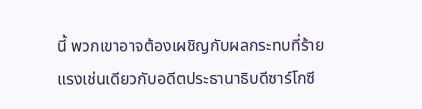นี้ พวกเขาอาจต้องเผชิญกับผลกระทบที่ร้ายแรงเช่นเดียวกับอดีตประธานาธิบดีซาร์โกซี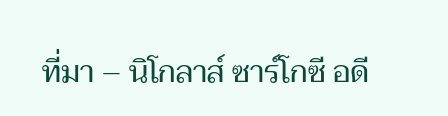ที่มา – นิโกลาส์ ซาร์โกซี อดี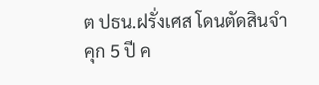ต ปธน.ฝรั่งเศส โดนตัดสินจำคุก 5 ปี ค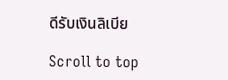ดีรับเงินลิเบีย

Scroll to top